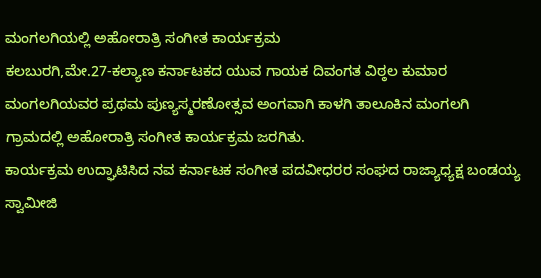ಮಂಗಲಗಿಯಲ್ಲಿ ಅಹೋರಾತ್ರಿ ಸಂಗೀತ ಕಾರ್ಯಕ್ರಮ
ಕಲಬುರಗಿ,ಮೇ.27-ಕಲ್ಯಾಣ ಕರ್ನಾಟಕದ ಯುವ ಗಾಯಕ ದಿವಂಗತ ವಿಠ್ಠಲ ಕುಮಾರ ಮಂಗಲಗಿಯವರ ಪ್ರಥಮ ಪುಣ್ಯಸ್ಮರಣೋತ್ಸವ ಅಂಗವಾಗಿ ಕಾಳಗಿ ತಾಲೂಕಿನ ಮಂಗಲಗಿ ಗ್ರಾಮದಲ್ಲಿ ಅಹೋರಾತ್ರಿ ಸಂಗೀತ ಕಾರ್ಯಕ್ರಮ ಜರಗಿತು.
ಕಾರ್ಯಕ್ರಮ ಉದ್ಘಾಟಿಸಿದ ನವ ಕರ್ನಾಟಕ ಸಂಗೀತ ಪದವೀಧರರ ಸಂಘದ ರಾಜ್ಯಾಧ್ಯಕ್ಷ ಬಂಡಯ್ಯ ಸ್ವಾಮೀಜಿ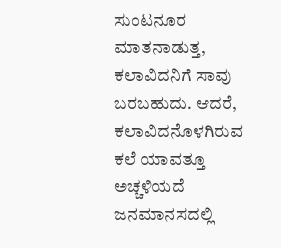ಸುಂಟನೂರ ಮಾತನಾಡುತ್ತ, ಕಲಾವಿದನಿಗೆ ಸಾವು ಬರಬಹುದು. ಆದರೆ, ಕಲಾವಿದನೊಳಗಿರುವ ಕಲೆ ಯಾವತ್ತೂ ಅಚ್ಚಳಿಯದೆ ಜನಮಾನಸದಲ್ಲಿ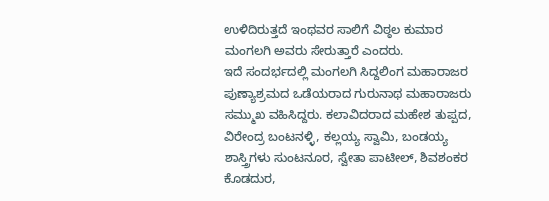ಉಳಿದಿರುತ್ತದೆ ಇಂಥವರ ಸಾಲಿಗೆ ವಿಠ್ಠಲ ಕುಮಾರ ಮಂಗಲಗಿ ಅವರು ಸೇರುತ್ತಾರೆ ಎಂದರು.
ಇದೆ ಸಂದರ್ಭದಲ್ಲಿ ಮಂಗಲಗಿ ಸಿದ್ದಲಿಂಗ ಮಹಾರಾಜರ ಪುಣ್ಯಾಶ್ರಮದ ಒಡೆಯರಾದ ಗುರುನಾಥ ಮಹಾರಾಜರು ಸಮ್ಮುಖ ವಹಿಸಿದ್ದರು. ಕಲಾವಿದರಾದ ಮಹೇಶ ತುಪ್ಪದ, ವಿರೇಂದ್ರ ಬಂಟನಳ್ಳಿ, ಕಲ್ಲಯ್ಯ ಸ್ವಾಮಿ, ಬಂಡಯ್ಯ ಶಾಸ್ತ್ರಿಗಳು ಸುಂಟನೂರ, ಸ್ವೇತಾ ಪಾಟೀಲ್, ಶಿವಶಂಕರ ಕೊಡದುರ,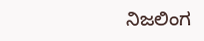ನಿಜಲಿಂಗ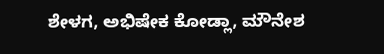ಶೇಳಗ, ಅಭಿಷೇಕ ಕೋಡ್ಲಾ, ಮೌನೇಶ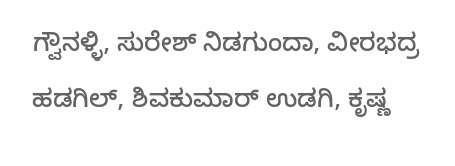ಗ್ವೌನಳ್ಳಿ, ಸುರೇಶ್ ನಿಡಗುಂದಾ, ವೀರಭದ್ರ ಹಡಗಿಲ್, ಶಿವಕುಮಾರ್ ಉಡಗಿ, ಕೃಷ್ಣ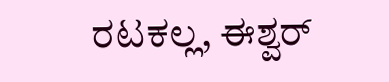ರಟಕಲ್ಲ, ಈಶ್ವರ್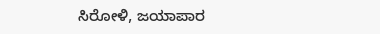ಸಿರೋಳಿ, ಜಯಾಪಾರ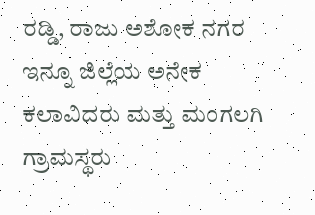ರಡ್ಡಿ, ರಾಜು ಅಶೋಕ ನಗರ ಇನ್ನೂ ಜಿಲ್ಲೆಯ ಅನೇಕ ಕಲಾವಿದರು ಮತ್ತು ಮಂಗಲಗಿ ಗ್ರಾಮಸ್ಥರು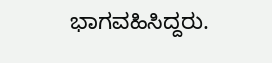ಭಾಗವಹಿಸಿದ್ದರು.